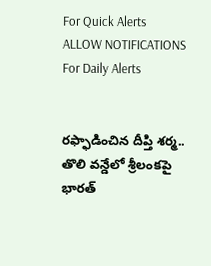For Quick Alerts
ALLOW NOTIFICATIONS
For Daily Alerts


రఫ్ఫాడించిన దీప్తి శర్మ.. తొలి వన్డేలో శ్రీలంకపై భారత్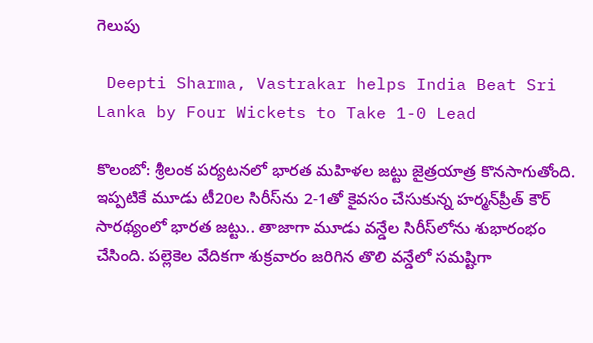గెలుపు

 Deepti Sharma, Vastrakar helps India Beat Sri Lanka by Four Wickets to Take 1-0 Lead

కొలంబో: శ్రీలంక పర్యటనలో భారత మహిళల జట్టు జైత్రయాత్ర కొనసాగుతోంది. ఇప్పటికే మూడు టీ20ల సిరీస్‌ను 2-1తో కైవసం చేసుకున్న హర్మన్‌ప్రీత్ కౌర్ సారథ్యంలో భారత జట్టు.. తాజాగా మూడు వన్డేల సిరీస్‌లోను శుభారంభం చేసింది. పల్లెకెల వేదికగా శుక్రవారం జరిగిన తొలి వన్డేలో సమష్టిగా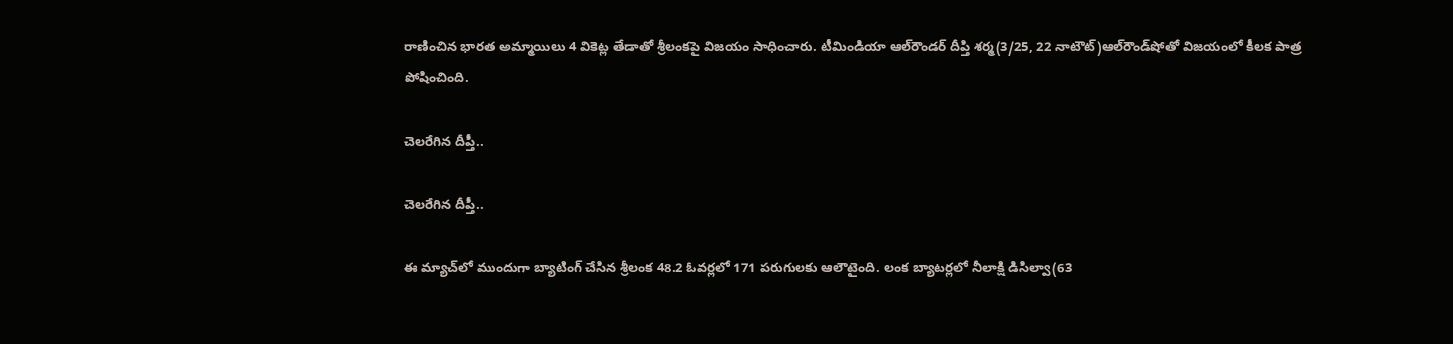రాణించిన భారత అమ్మాయిలు 4 వికెట్ల తేడాతో శ్రీలంకపై విజయం సాధించారు. టీమిండియా ఆల్‌రౌండర్ దీప్తి శర్మ(3/25, 22 నాటౌట్)ఆల్‌రౌండ్‌షోతో విజయంలో కీలక పాత్ర పోషించింది.

చెలరేగిన దీప్తీ..

చెలరేగిన దీప్తీ..

ఈ మ్యాచ్‌లో ముందుగా బ్యాటింగ్ చేసిన శ్రీలంక 48.2 ఓవర్లలో 171 పరుగులకు ఆలౌటైంది. లంక బ్యాటర్లలో నీలాక్షి డిసిల్వా(63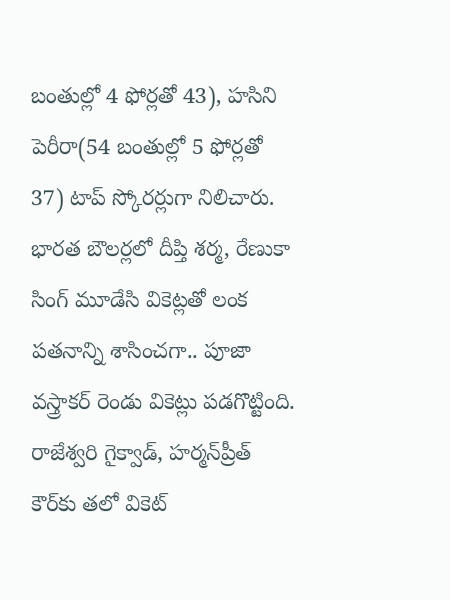బంతుల్లో 4 ఫోర్లతో 43), హసిని పెరీరా(54 బంతుల్లో 5 ఫోర్లతో 37) టాప్ స్కోరర్లుగా నిలిచారు. భారత బౌలర్లలో దీప్తి శర్మ, రేణుకా సింగ్ మూడేసి వికెట్లతో లంక పతనాన్ని శాసించగా.. పూజా వస్త్రాకర్ రెండు వికెట్లు పడగొట్టింది. రాజేశ్వరి గైక్వాడ్, హర్మన్‌ప్రీత్ కౌర్‌కు తలో వికెట్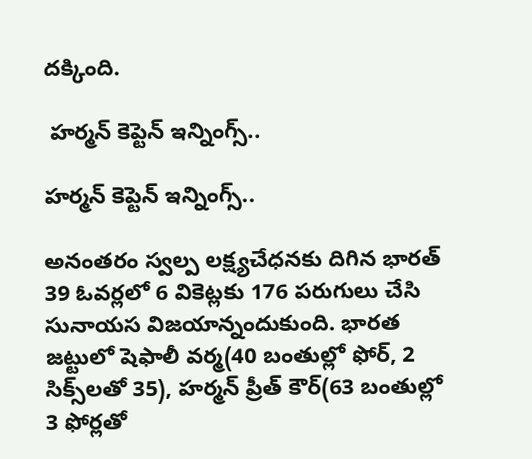దక్కింది.

 హర్మన్ కెప్టెన్ ఇన్నింగ్స్..

హర్మన్ కెప్టెన్ ఇన్నింగ్స్..

అనంతరం స్వల్ప లక్ష్యచేధనకు దిగిన భారత్ 39 ఓవర్లలో 6 వికెట్లకు 176 పరుగులు చేసి సునాయస విజయాన్నందుకుంది. భారత జట్టులో షెఫాలీ వర్మ(40 బంతుల్లో ఫోర్, 2 సిక్స్‌లతో 35), హర్మన్ ప్రీత్ కౌర్(63 బంతుల్లో 3 ఫోర్లతో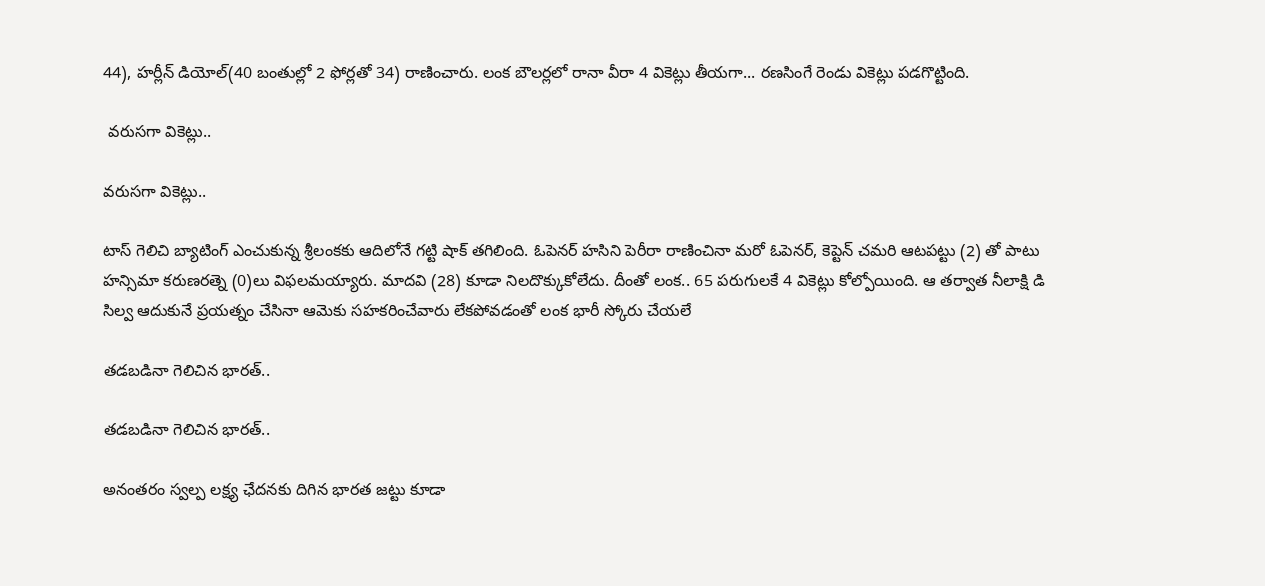44), హర్లీన్ డియోల్(40 బంతుల్లో 2 ఫోర్లతో 34) రాణించారు. లంక బౌలర్లలో రానా వీరా 4 వికెట్లు తీయగా... రణసింగే రెండు వికెట్లు పడగొట్టింది.

 వరుసగా వికెట్లు..

వరుసగా వికెట్లు..

టాస్ గెలిచి బ్యాటింగ్ ఎంచుకున్న శ్రీలంకకు ఆదిలోనే గట్టి షాక్ తగిలింది. ఓపెనర్ హసిని పెరీరా రాణించినా మరో ఓపెనర్, కెప్టెన్ చమరి ఆటపట్టు (2) తో పాటు హన్సిమా కరుణరత్నె (0)లు విఫలమయ్యారు. మాదవి (28) కూడా నిలదొక్కుకోలేదు. దీంతో లంక.. 65 పరుగులకే 4 వికెట్లు కోల్పోయింది. ఆ తర్వాత నీలాక్షి డి సిల్వ ఆదుకునే ప్రయత్నం చేసినా ఆమెకు సహకరించేవారు లేకపోవడంతో లంక భారీ స్కోరు చేయలే

తడబడినా గెలిచిన భారత్..

తడబడినా గెలిచిన భారత్..

అనంతరం స్వల్ప లక్ష్య ఛేదనకు దిగిన భారత జట్టు కూడా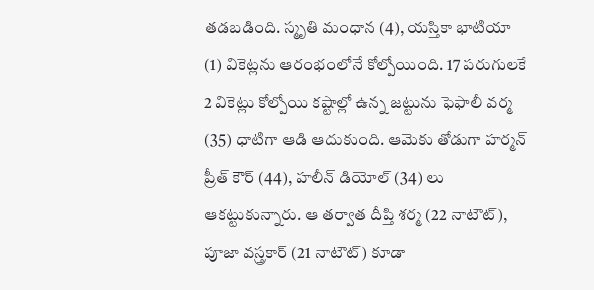తడబడింది. స్మృతి మంధాన (4), యస్తికా భాటియా (1) వికెట్లను ఆరంభంలోనే కోల్పోయింది. 17 పరుగులకే 2 వికెట్లు కోల్పోయి కష్టాల్లో ఉన్న జట్టును ఫెఫాలీ వర్మ (35) ధాటిగా ఆడి ఆదుకుంది. ఆమెకు తోడుగా హర్మన్ ప్రీత్ కౌర్ (44), హలీన్ డియోల్ (34) లు ఆకట్టుకున్నారు. ఆ తర్వాత దీప్తి శర్మ (22 నాటౌట్), పూజా వస్త్రకార్ (21 నాటౌట్) కూడా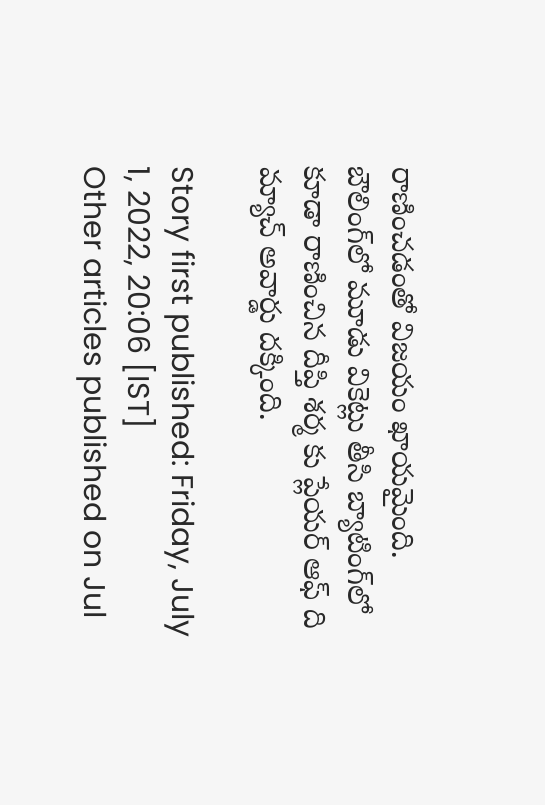రాణించడంతో విజయం ఖాయమైంది. బౌలింగ్‌లో మూడు వికెట్లు తీసి బ్యాటింగ్‌లో కూడా రాణించిన దీప్తి శర్మ కు ప్లేయర్ ఆఫ్ ది మ్యాచ్ అవార్డు దక్కింది.

Story first published: Friday, July 1, 2022, 20:06 [IST]
Other articles published on Jul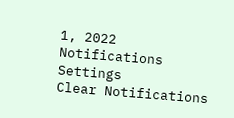1, 2022
Notifications
Settings
Clear Notifications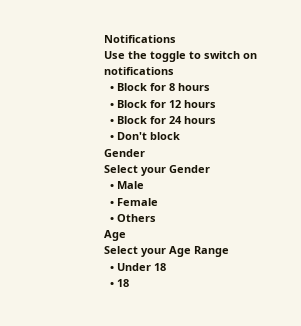Notifications
Use the toggle to switch on notifications
  • Block for 8 hours
  • Block for 12 hours
  • Block for 24 hours
  • Don't block
Gender
Select your Gender
  • Male
  • Female
  • Others
Age
Select your Age Range
  • Under 18
  • 18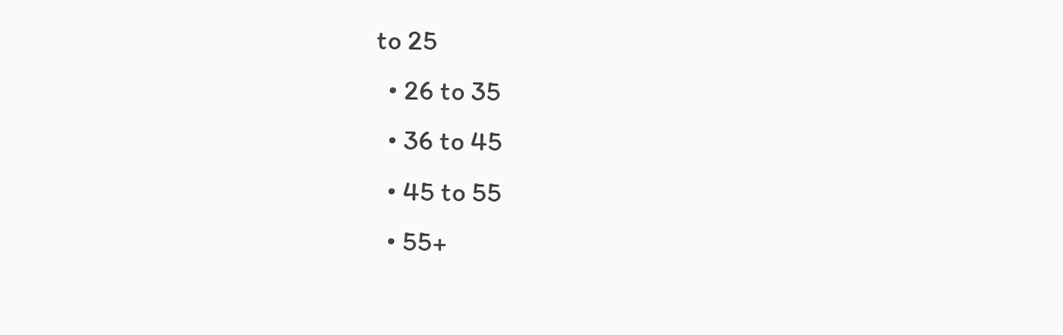to 25
  • 26 to 35
  • 36 to 45
  • 45 to 55
  • 55+